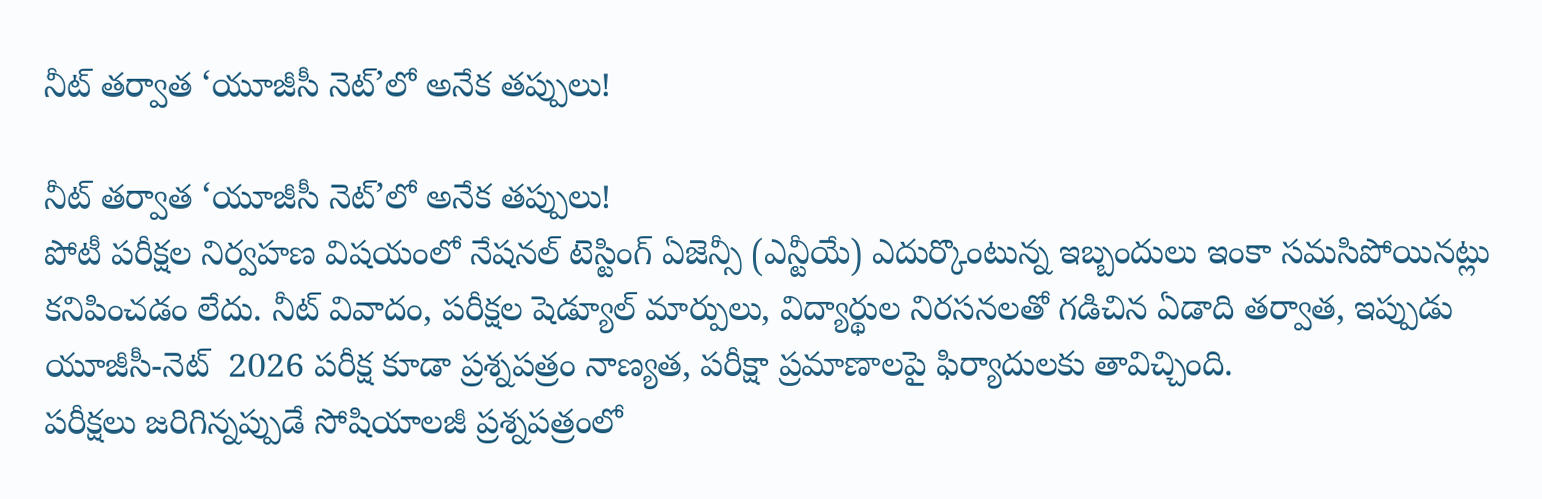నీట్ తర్వాత ‘యూజీసీ నెట్‌’లో అనేక తప్పులు!

నీట్ తర్వాత ‘యూజీసీ నెట్‌’లో అనేక తప్పులు!
పోటీ పరీక్షల నిర్వహణ విషయంలో నేషనల్ టెస్టింగ్ ఏజెన్సీ (ఎన్టీయే) ఎదుర్కొంటున్న ఇబ్బందులు ఇంకా సమసిపోయినట్లు కనిపించడం లేదు. నీట్ వివాదం, పరీక్షల షెడ్యూల్ మార్పులు, విద్యార్థుల నిరసనలతో గడిచిన ఏడాది తర్వాత, ఇప్పుడు  యూజీసీ-నెట్‌  2026 పరీక్ష కూడా ప్రశ్నపత్రం నాణ్యత, పరీక్షా ప్రమాణాలపై ఫిర్యాదులకు తావిచ్చింది.
పరీక్షలు జరిగిన్నప్పుడే సోషియాలజీ ప్రశ్నపత్రంలో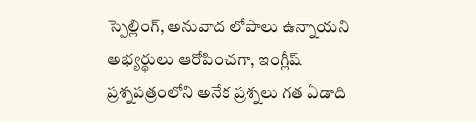స్పెల్లింగ్, అనువాద లోపాలు ఉన్నాయని అభ్యర్థులు ఆరోపించగా, ఇంగ్లీష్ ప్రశ్నపత్రంలోని అనేక ప్రశ్నలు గత ఏడాది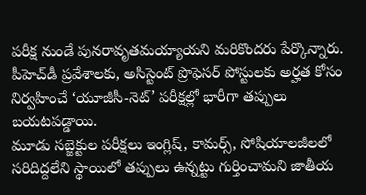పరీక్ష నుండే పునరావృతమయ్యాయని మరికొందరు పేర్కొన్నారు. పీహెచ్‌డీ ప్రవేశాలకు, అసిస్టెంట్‌ ప్రొఫెసర్‌ పోస్టులకు అర్హత కోసం నిర్వహించే ‘యూజీసీ-నెట్‌’ పరీక్షల్లో భారీగా తప్పులు బయటపడ్డాయి.
మూడు సబ్జెక్టుల పరీక్షలు ఇంగ్లిష్‌, కామర్స్‌, సోషియాలజీలలో సరిదిద్దలేని స్థాయిలో తప్పులు ఉన్నట్టు గుర్తించామని జాతీయ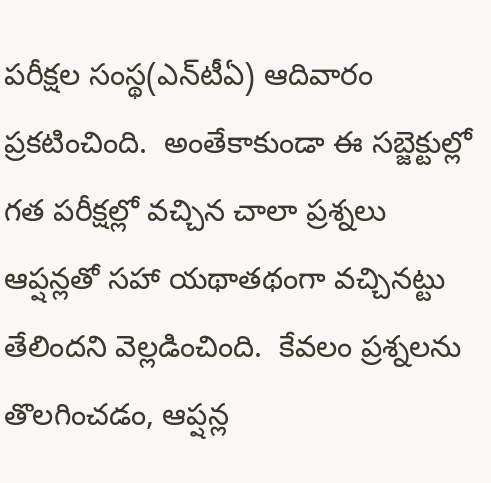పరీక్షల సంస్థ(ఎన్‌టీఏ) ఆదివారం ప్రకటించింది.  అంతేకాకుండా ఈ సబ్జెక్టుల్లో గత పరీక్షల్లో వచ్చిన చాలా ప్రశ్నలు ఆప్షన్లతో సహా యథాతథంగా వచ్చినట్టు తేలిందని వెల్లడించింది.  కేవలం ప్రశ్నలను తొలగించడం, ఆప్షన్ల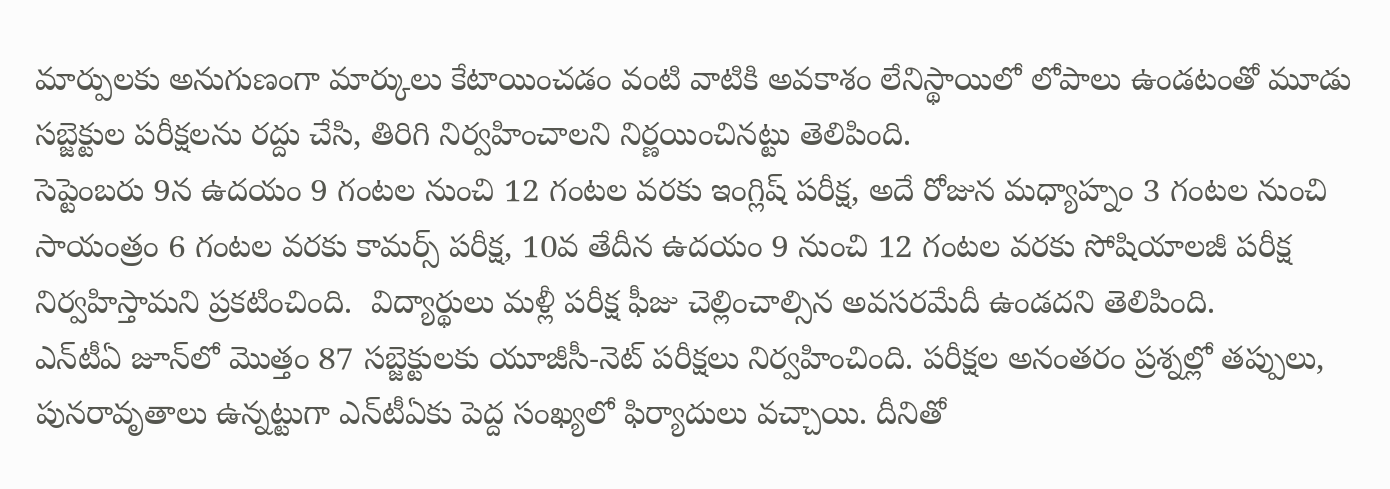మార్పులకు అనుగుణంగా మార్కులు కేటాయించడం వంటి వాటికి అవకాశం లేనిస్థాయిలో లోపాలు ఉండటంతో మూడు సబ్జెక్టుల పరీక్షలను రద్దు చేసి, తిరిగి నిర్వహించాలని నిర్ణయించినట్టు తెలిపింది.
సెప్టెంబరు 9న ఉదయం 9 గంటల నుంచి 12 గంటల వరకు ఇంగ్లిష్‌ పరీక్ష, అదే రోజున మధ్యాహ్నం 3 గంటల నుంచి సాయంత్రం 6 గంటల వరకు కామర్స్‌ పరీక్ష, 10వ తేదీన ఉదయం 9 నుంచి 12 గంటల వరకు సోషియాలజీ పరీక్ష నిర్వహిస్తామని ప్రకటించింది.  విద్యార్థులు మళ్లీ పరీక్ష ఫీజు చెల్లించాల్సిన అవసరమేదీ ఉండదని తెలిపింది.
ఎన్‌టీఏ జూన్‌లో మొత్తం 87 సబ్జెక్టులకు యూజీసీ-నెట్‌ పరీక్షలు నిర్వహించింది. పరీక్షల అనంతరం ప్రశ్నల్లో తప్పులు, పునరావృతాలు ఉన్నట్టుగా ఎన్‌టీఏకు పెద్ద సంఖ్యలో ఫిర్యాదులు వచ్చాయి. దీనితో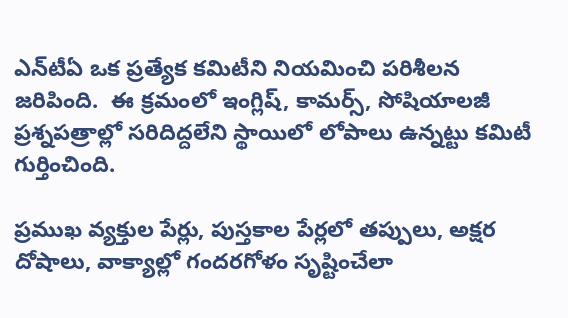ఎన్‌టీఏ ఒక ప్రత్యేక కమిటీని నియమించి పరిశీలన జరిపింది.  ఈ క్రమంలో ఇంగ్లిష్‌, కామర్స్‌, సోషియాలజీ ప్రశ్నపత్రాల్లో సరిదిద్దలేని స్థాయిలో లోపాలు ఉన్నట్టు కమిటీ గుర్తించింది.

ప్రముఖ వ్యక్తుల పేర్లు, పుస్తకాల పేర్లలో తప్పులు, అక్షర దోషాలు, వాక్యాల్లో గందరగోళం సృష్టించేలా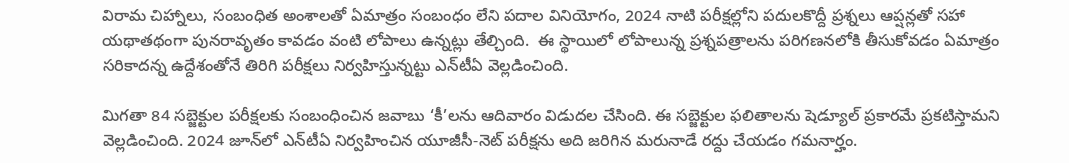విరామ చిహ్నాలు, సంబంధిత అంశాలతో ఏమాత్రం సంబంధం లేని పదాల వినియోగం, 2024 నాటి పరీక్షల్లోని పదులకొద్దీ ప్రశ్నలు ఆప్షన్లతో సహా యథాతథంగా పునరావృతం కావడం వంటి లోపాలు ఉన్నట్లు తేల్చింది.  ఈ స్థాయిలో లోపాలున్న ప్రశ్నపత్రాలను పరిగణనలోకి తీసుకోవడం ఏమాత్రం సరికాదన్న ఉద్దేశంతోనే తిరిగి పరీక్షలు నిర్వహిస్తున్నట్టు ఎన్‌టీఏ వెల్లడించింది.

మిగతా 84 సబ్జెక్టుల పరీక్షలకు సంబంధించిన జవాబు ‘కీ’లను ఆదివారం విడుదల చేసింది. ఈ సబ్జెక్టుల ఫలితాలను షెడ్యూల్‌ ప్రకారమే ప్రకటిస్తామని వెల్లడించింది. 2024 జూన్‌లో ఎన్‌టీఏ నిర్వహించిన యూజీసీ-నెట్‌ పరీక్షను అది జరిగిన మరునాడే రద్దు చేయడం గమనార్హం.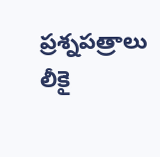ప్రశ్నపత్రాలు లీకై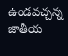ఉండవచ్చన్న జాతీయ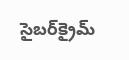సైబర్‌క్రైమ్‌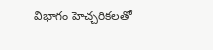విభాగం హెచ్చరికలతో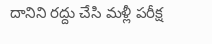దానిని రద్దు చేసి మళ్లీ పరీక్ష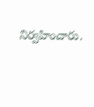నిర్వహించారు.